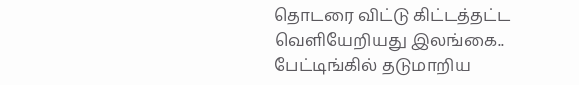தொடரை விட்டு கிட்டத்தட்ட வெளியேறியது இலங்கை.. பேட்டிங்கில் தடுமாறிய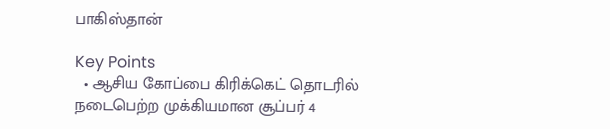பாகிஸ்தான்

Key Points
  • ஆசிய கோப்பை கிரிக்கெட் தொடரில் நடைபெற்ற முக்கியமான சூப்பர் 4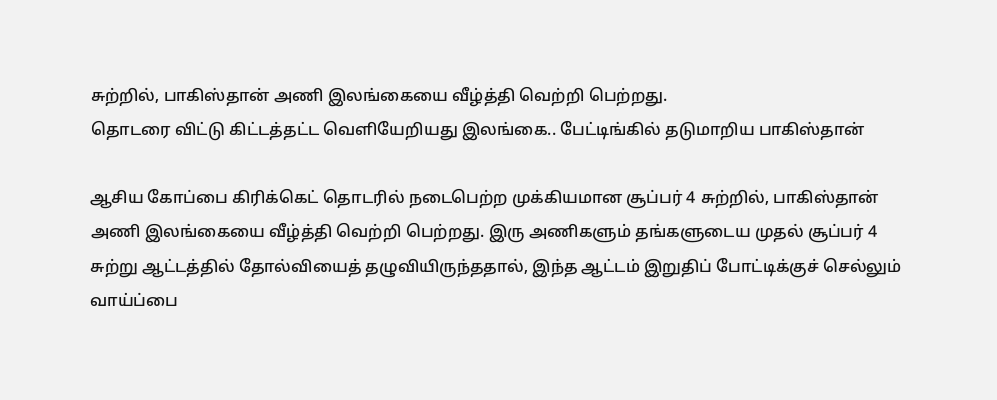சுற்றில், பாகிஸ்தான் அணி இலங்கையை வீழ்த்தி வெற்றி பெற்றது.
தொடரை விட்டு கிட்டத்தட்ட வெளியேறியது இலங்கை.. பேட்டிங்கில் தடுமாறிய பாகிஸ்தான்

ஆசிய கோப்பை கிரிக்கெட் தொடரில் நடைபெற்ற முக்கியமான சூப்பர் 4 சுற்றில், பாகிஸ்தான் அணி இலங்கையை வீழ்த்தி வெற்றி பெற்றது. இரு அணிகளும் தங்களுடைய முதல் சூப்பர் 4 சுற்று ஆட்டத்தில் தோல்வியைத் தழுவியிருந்ததால், இந்த ஆட்டம் இறுதிப் போட்டிக்குச் செல்லும் வாய்ப்பை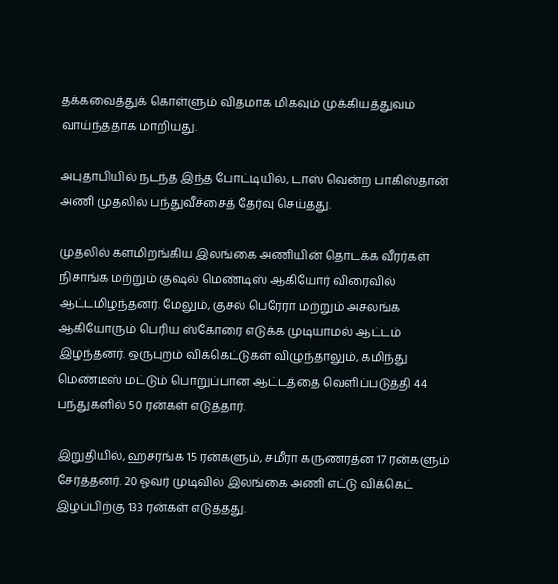தக்கவைத்துக் கொள்ளும் விதமாக மிகவும் முக்கியத்துவம் வாய்ந்ததாக மாறியது.

அபுதாபியில் நடந்த இந்த போட்டியில், டாஸ் வென்ற பாகிஸ்தான் அணி முதலில் பந்துவீச்சைத் தேர்வு செய்தது.

முதலில் களமிறங்கிய இலங்கை அணியின் தொடக்க வீரர்கள் நிசாங்க மற்றும் குஷல் மெண்டிஸ் ஆகியோர் விரைவில் ஆட்டமிழந்தனர். மேலும், குசல் பெரேரா மற்றும் அசலங்க ஆகியோரும் பெரிய ஸ்கோரை எடுக்க முடியாமல் ஆட்டம் இழந்தனர். ஒருபுறம் விக்கெட்டுகள் விழுந்தாலும், கமிந்து மெண்டீஸ் மட்டும் பொறுப்பான ஆட்டத்தை வெளிப்படுத்தி 44 பந்துகளில் 50 ரன்கள் எடுத்தார்.

இறுதியில், ஹசரங்க 15 ரன்களும், சமீரா கருணரத்ன 17 ரன்களும் சேர்த்தனர். 20 ஓவர் முடிவில் இலங்கை அணி எட்டு விக்கெட் இழப்பிற்கு 133 ரன்கள் எடுத்தது.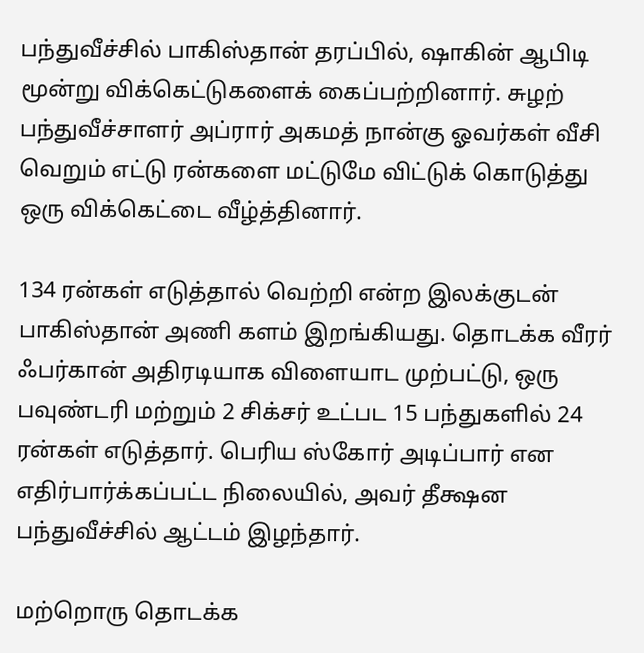பந்துவீச்சில் பாகிஸ்தான் தரப்பில், ஷாகின் ஆபிடி மூன்று விக்கெட்டுகளைக் கைப்பற்றினார். சுழற் பந்துவீச்சாளர் அப்ரார் அகமத் நான்கு ஓவர்கள் வீசி வெறும் எட்டு ரன்களை மட்டுமே விட்டுக் கொடுத்து ஒரு விக்கெட்டை வீழ்த்தினார்.

134 ரன்கள் எடுத்தால் வெற்றி என்ற இலக்குடன் பாகிஸ்தான் அணி களம் இறங்கியது. தொடக்க வீரர் ஃபர்கான் அதிரடியாக விளையாட முற்பட்டு, ஒரு பவுண்டரி மற்றும் 2 சிக்சர் உட்பட 15 பந்துகளில் 24 ரன்கள் எடுத்தார். பெரிய ஸ்கோர் அடிப்பார் என எதிர்பார்க்கப்பட்ட நிலையில், அவர் தீக்ஷன பந்துவீச்சில் ஆட்டம் இழந்தார்.

மற்றொரு தொடக்க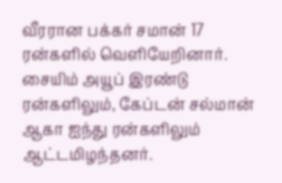வீரரான பக்கர் சமான் 17 ரன்களில் வெளியேறினார். சையிம் அயூப் இரண்டு ரன்களிலும், கேப்டன் சல்மான் ஆகா ஐந்து ரன்களிலும் ஆட்டமிழந்தனர்.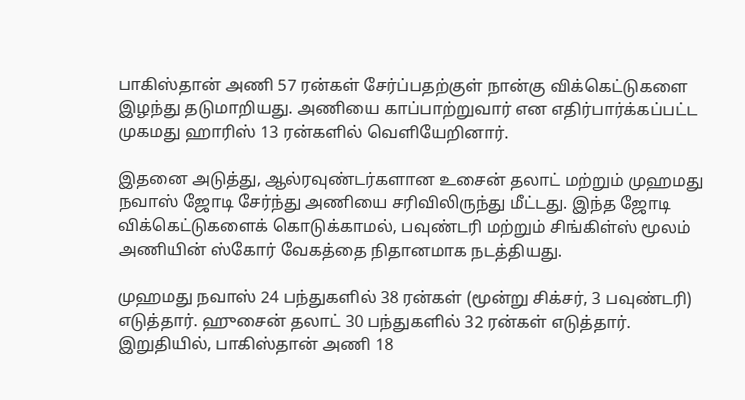பாகிஸ்தான் அணி 57 ரன்கள் சேர்ப்பதற்குள் நான்கு விக்கெட்டுகளை இழந்து தடுமாறியது. அணியை காப்பாற்றுவார் என எதிர்பார்க்கப்பட்ட முகமது ஹாரிஸ் 13 ரன்களில் வெளியேறினார்.

இதனை அடுத்து, ஆல்ரவுண்டர்களான உசைன் தலாட் மற்றும் முஹமது நவாஸ் ஜோடி சேர்ந்து அணியை சரிவிலிருந்து மீட்டது. இந்த ஜோடி விக்கெட்டுகளைக் கொடுக்காமல், பவுண்டரி மற்றும் சிங்கிள்ஸ் மூலம் அணியின் ஸ்கோர் வேகத்தை நிதானமாக நடத்தியது.

முஹமது நவாஸ் 24 பந்துகளில் 38 ரன்கள் (மூன்று சிக்சர், 3 பவுண்டரி) எடுத்தார். ஹுசைன் தலாட் 30 பந்துகளில் 32 ரன்கள் எடுத்தார். இறுதியில், பாகிஸ்தான் அணி 18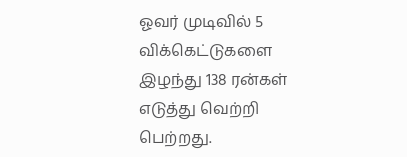ஓவர் முடிவில் 5 விக்கெட்டுகளை இழந்து 138 ரன்கள் எடுத்து வெற்றி பெற்றது.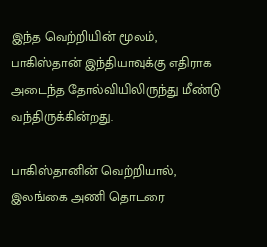இந்த வெற்றியின் மூலம், பாகிஸ்தான் இந்தியாவுக்கு எதிராக அடைந்த தோல்வியிலிருந்து மீண்டு வந்திருக்கின்றது.

பாகிஸ்தானின் வெற்றியால், இலங்கை அணி தொடரை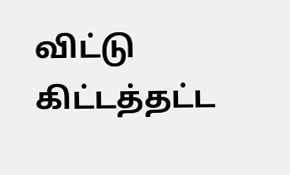விட்டு கிட்டத்தட்ட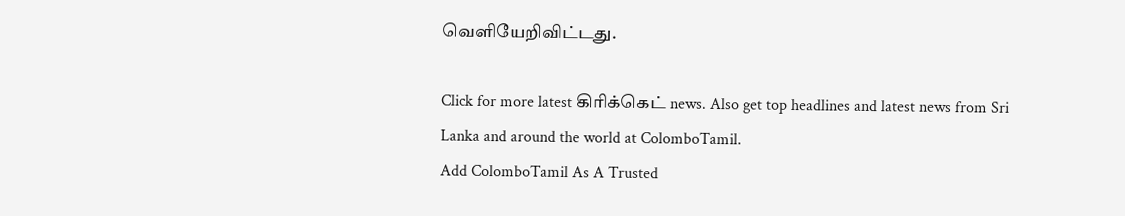வெளியேறிவிட்டது.

Click for more latest கிரிக்கெட் news. Also get top headlines and latest news from Sri Lanka and around the world at ColomboTamil.
Add ColomboTamil As A Trusted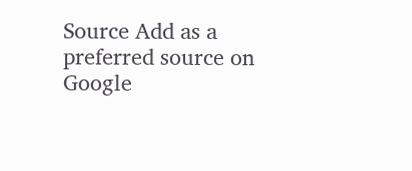Source Add as a preferred source on Google